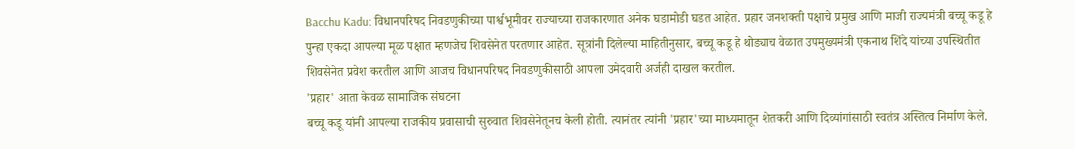Bacchu Kadu: विधानपरिषद निवडणुकीच्या पार्श्वभूमीवर राज्याच्या राजकारणात अनेक घडामोडी घडत आहेत. प्रहार जनशक्ती पक्षाचे प्रमुख आणि माजी राज्यमंत्री बच्चू कडू हे पुन्हा एकदा आपल्या मूळ पक्षात म्हणजेच शिवसेनेत परतणार आहेत. सूत्रांनी दिलेल्या माहितीनुसार, बच्चू कडू हे थोड्याच वेळात उपमुख्यमंत्री एकनाथ शिंदे यांच्या उपस्थितीत शिवसेनेत प्रवेश करतील आणि आजच विधानपरिषद निवडणुकीसाठी आपला उमेदवारी अर्जही दाखल करतील.
'प्रहार' आता केवळ सामाजिक संघटना
बच्चू कडू यांनी आपल्या राजकीय प्रवासाची सुरुवात शिवसेनेतूनच केली होती. त्यानंतर त्यांनी 'प्रहार'च्या माध्यमातून शेतकरी आणि दिव्यांगांसाठी स्वतंत्र अस्तित्व निर्माण केले.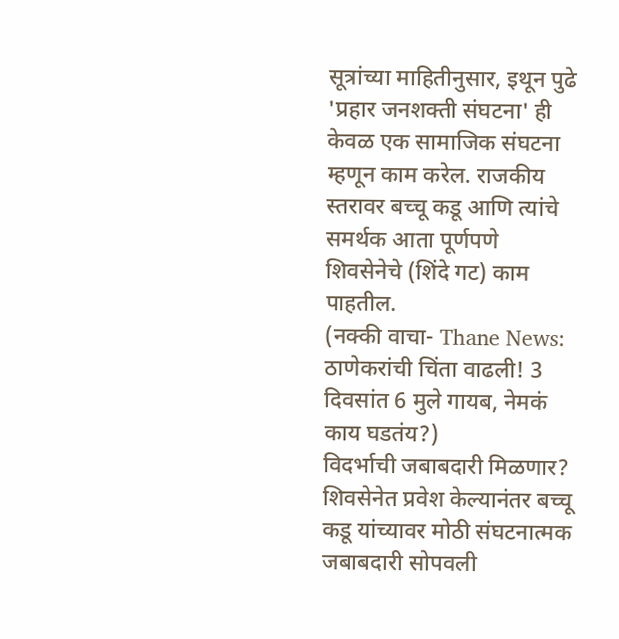सूत्रांच्या माहितीनुसार, इथून पुढे 'प्रहार जनशक्ती संघटना' ही केवळ एक सामाजिक संघटना म्हणून काम करेल. राजकीय स्तरावर बच्चू कडू आणि त्यांचे समर्थक आता पूर्णपणे शिवसेनेचे (शिंदे गट) काम पाहतील.
(नक्की वाचा- Thane News: ठाणेकरांची चिंता वाढली! 3 दिवसांत 6 मुले गायब, नेमकं काय घडतंय?)
विदर्भाची जबाबदारी मिळणार?
शिवसेनेत प्रवेश केल्यानंतर बच्चू कडू यांच्यावर मोठी संघटनात्मक जबाबदारी सोपवली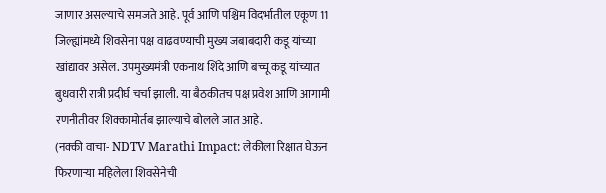जाणार असल्याचे समजते आहे. पूर्व आणि पश्चिम विदर्भातील एकूण 11 जिल्ह्यांमध्ये शिवसेना पक्ष वाढवण्याची मुख्य जबाबदारी कडू यांच्या खांद्यावर असेल. उपमुख्यमंत्री एकनाथ शिंदे आणि बच्चू कडू यांच्यात बुधवारी रात्री प्रदीर्घ चर्चा झाली. या बैठकीतच पक्ष प्रवेश आणि आगामी रणनीतीवर शिक्कामोर्तब झाल्याचे बोलले जात आहे.
(नक्की वाचा- NDTV Marathi Impact: लेकीला रिक्षात घेऊन फिरणाऱ्या महिलेला शिवसेनेची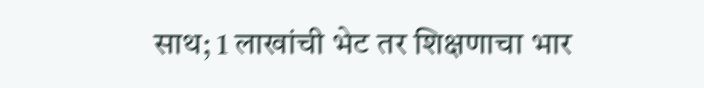साथ; 1 लाखांची भेट तर शिक्षणाचा भार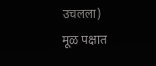उचलला)
मूळ पक्षात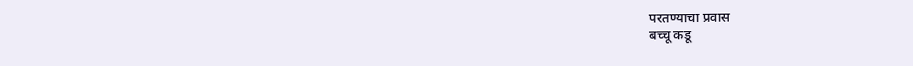परतण्याचा प्रवास
बच्चू कडू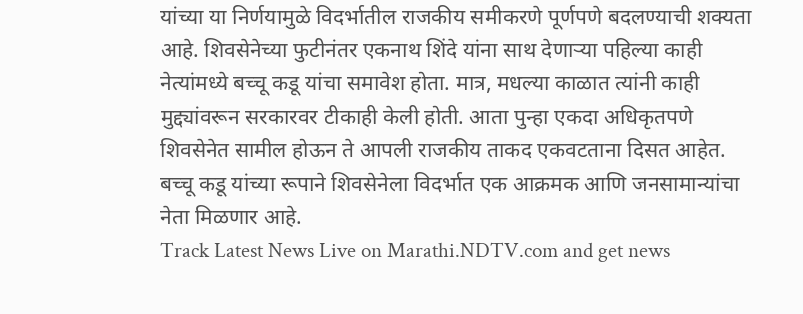यांच्या या निर्णयामुळे विदर्भातील राजकीय समीकरणे पूर्णपणे बदलण्याची शक्यता आहे. शिवसेनेच्या फुटीनंतर एकनाथ शिंदे यांना साथ देणाऱ्या पहिल्या काही नेत्यांमध्ये बच्चू कडू यांचा समावेश होता. मात्र, मधल्या काळात त्यांनी काही मुद्द्यांवरून सरकारवर टीकाही केली होती. आता पुन्हा एकदा अधिकृतपणे शिवसेनेत सामील होऊन ते आपली राजकीय ताकद एकवटताना दिसत आहेत. बच्चू कडू यांच्या रूपाने शिवसेनेला विदर्भात एक आक्रमक आणि जनसामान्यांचा नेता मिळणार आहे.
Track Latest News Live on Marathi.NDTV.com and get news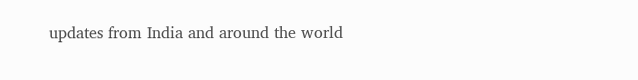updates from India and around the world